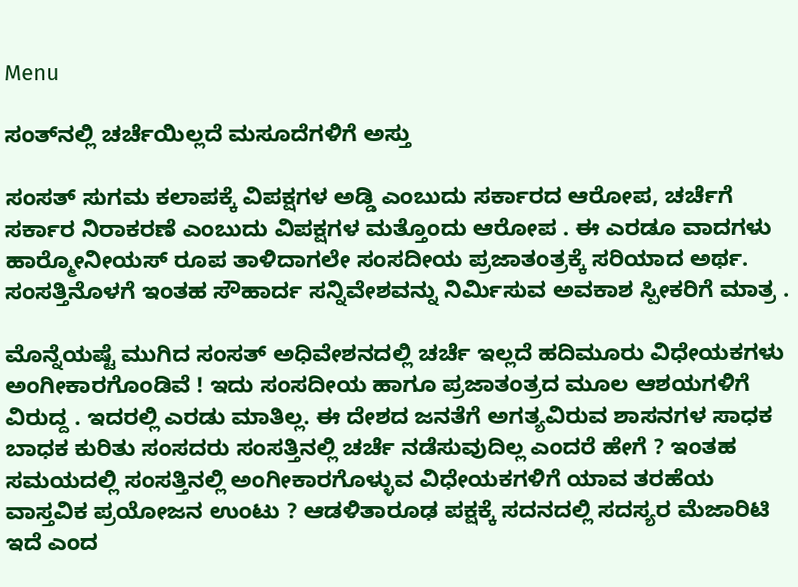Menu

ಸಂತ್‌ನಲ್ಲಿ ಚರ್ಚೆಯಿಲ್ಲದೆ ಮಸೂದೆಗಳಿಗೆ ಅಸ್ತು

ಸಂಸತ್ ಸುಗಮ ಕಲಾಪಕ್ಕೆ ವಿಪಕ್ಷಗಳ ಅಡ್ಡಿ ಎಂಬುದು ಸರ್ಕಾರದ ಆರೋಪ, ಚರ್ಚೆಗೆ ಸರ್ಕಾರ ನಿರಾಕರಣೆ ಎಂಬುದು ವಿಪಕ್ಷಗಳ ಮತ್ತೊಂದು ಆರೋಪ . ಈ ಎರಡೂ ವಾದಗಳು ಹಾರ್‍ಮೋನೀಯಸ್ ರೂಪ ತಾಳಿದಾಗಲೇ ಸಂಸದೀಯ ಪ್ರಜಾತಂತ್ರಕ್ಕೆ ಸರಿಯಾದ ಅರ್ಥ. ಸಂಸತ್ತಿನೊಳಗೆ ಇಂತಹ ಸೌಹಾರ್ದ ಸನ್ನಿವೇಶವನ್ನು ನಿರ್ಮಿಸುವ ಅವಕಾಶ ಸ್ಪೀಕರಿಗೆ ಮಾತ್ರ .

ಮೊನ್ನೆಯಷ್ಟೆ ಮುಗಿದ ಸಂಸತ್ ಅಧಿವೇಶನದಲ್ಲಿ ಚರ್ಚೆ ಇಲ್ಲದೆ ಹದಿಮೂರು ವಿಧೇಯಕಗಳು ಅಂಗೀಕಾರಗೊಂಡಿವೆ ! ಇದು ಸಂಸದೀಯ ಹಾಗೂ ಪ್ರಜಾತಂತ್ರದ ಮೂಲ ಆಶಯಗಳಿಗೆ ವಿರುದ್ದ . ಇದರಲ್ಲಿ ಎರಡು ಮಾತಿಲ್ಲ. ಈ ದೇಶದ ಜನತೆಗೆ ಅಗತ್ಯವಿರುವ ಶಾಸನಗಳ ಸಾಧಕ ಬಾಧಕ ಕುರಿತು ಸಂಸದರು ಸಂಸತ್ತಿನಲ್ಲಿ ಚರ್ಚೆ ನಡೆಸುವುದಿಲ್ಲ ಎಂದರೆ ಹೇಗೆ ? ಇಂತಹ ಸಮಯದಲ್ಲಿ ಸಂಸತ್ತಿನಲ್ಲಿ ಅಂಗೀಕಾರಗೊಳ್ಳುವ ವಿಧೇಯಕಗಳಿಗೆ ಯಾವ ತರಹೆಯ ವಾಸ್ತವಿಕ ಪ್ರಯೋಜನ ಉಂಟು ? ಆಡಳಿತಾರೂಢ ಪಕ್ಷಕ್ಕೆ ಸದನದಲ್ಲಿ ಸದಸ್ಯರ ಮೆಜಾರಿಟಿ ಇದೆ ಎಂದ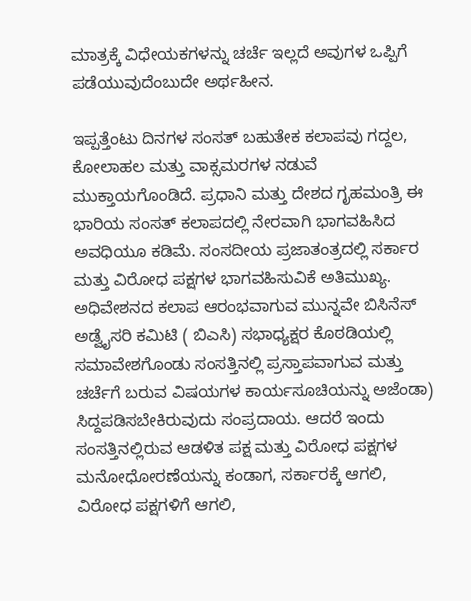ಮಾತ್ರಕ್ಕೆ ವಿಧೇಯಕಗಳನ್ನು ಚರ್ಚೆ ಇಲ್ಲದೆ ಅವುಗಳ ಒಪ್ಪಿಗೆ ಪಡೆಯುವುದೆಂಬುದೇ ಅರ್ಥಹೀನ.

ಇಪ್ಪತ್ತೆಂಟು ದಿನಗಳ ಸಂಸತ್ ಬಹುತೇಕ ಕಲಾಪವು ಗದ್ದಲ, ಕೋಲಾಹಲ ಮತ್ತು ವಾಕ್ಸಮರಗಳ ನಡುವೆ ಮುಕ್ತಾಯಗೊಂಡಿದೆ. ಪ್ರಧಾನಿ ಮತ್ತು ದೇಶದ ಗೃಹಮಂತ್ರಿ ಈ ಭಾರಿಯ ಸಂಸತ್ ಕಲಾಪದಲ್ಲಿ ನೇರವಾಗಿ ಭಾಗವಹಿಸಿದ ಅವಧಿಯೂ ಕಡಿಮೆ. ಸಂಸದೀಯ ಪ್ರಜಾತಂತ್ರದಲ್ಲಿ ಸರ್ಕಾರ ಮತ್ತು ವಿರೋಧ ಪಕ್ಷಗಳ ಭಾಗವಹಿಸುವಿಕೆ ಅತಿಮುಖ್ಯ. ಅಧಿವೇಶನದ ಕಲಾಪ ಆರಂಭವಾಗುವ ಮುನ್ನವೇ ಬಿಸಿನೆಸ್ ಅಡ್ವೈಸರಿ ಕಮಿಟಿ ( ಬಿಎಸಿ) ಸಭಾಧ್ಯಕ್ಷರ ಕೊಠಡಿಯಲ್ಲಿ ಸಮಾವೇಶಗೊಂಡು ಸಂಸತ್ತಿನಲ್ಲಿ ಪ್ರಸ್ತಾಪವಾಗುವ ಮತ್ತು ಚರ್ಚೆಗೆ ಬರುವ ವಿಷಯಗಳ ಕಾರ್ಯಸೂಚಿಯನ್ನು ಅಜೆಂಡಾ) ಸಿದ್ದಪಡಿಸಬೇಕಿರುವುದು ಸಂಪ್ರದಾಯ. ಆದರೆ ಇಂದು ಸಂಸತ್ತಿನಲ್ಲಿರುವ ಆಡಳಿತ ಪಕ್ಷ ಮತ್ತು ವಿರೋಧ ಪಕ್ಷಗಳ ಮನೋಧೋರಣೆಯನ್ನು ಕಂಡಾಗ, ಸರ್ಕಾರಕ್ಕೆ ಆಗಲಿ, ವಿರೋಧ ಪಕ್ಷಗಳಿಗೆ ಆಗಲಿ,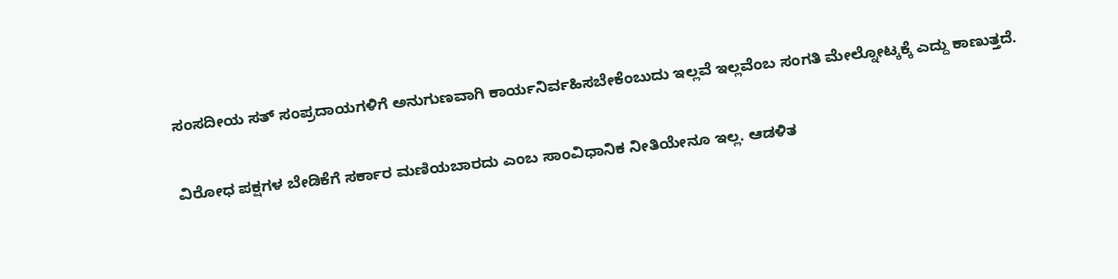ಸಂಸದೀಯ ಸತ್ ಸಂಪ್ರದಾಯಗಳಿಗೆ ಅನುಗುಣವಾಗಿ ಕಾರ್ಯನಿರ್ವಹಿಸಬೇಕೆಂಬುದು ಇಲ್ಲವೆ ಇಲ್ಲವೆಂಬ ಸಂಗತಿ ಮೇಲ್ನೋಟ್ಕಕ್ಕೆ ಎದ್ದು ಕಾಣುತ್ತದೆ.

ವಿರೋಧ ಪಕ್ಷಗಳ ಬೇಡಿಕೆಗೆ ಸರ್ಕಾರ ಮಣಿಯಬಾರದು ಎಂಬ ಸಾಂವಿಧಾನಿಕ ನೀತಿಯೇನೂ ಇಲ್ಲ. ಆಡಳಿತ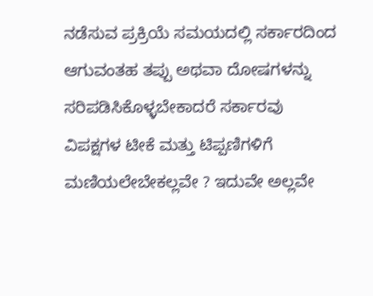ನಡೆಸುವ ಪ್ರಕ್ರಿಯೆ ಸಮಯದಲ್ಲಿ ಸರ್ಕಾರದಿಂದ ಆಗುವಂತಹ ತಪ್ಪು ಅಥವಾ ದೋಷಗಳನ್ನು ಸರಿಪಡಿಸಿಕೊಳ್ಳಬೇಕಾದರೆ ಸರ್ಕಾರವು ವಿಪಕ್ಷಗಳ ಟೀಕೆ ಮತ್ತು ಟಿಪ್ಪಣಿಗಳಿಗೆ ಮಣಿಯಲೇಬೇಕಲ್ಲವೇ ? ಇದುವೇ ಅಲ್ಲವೇ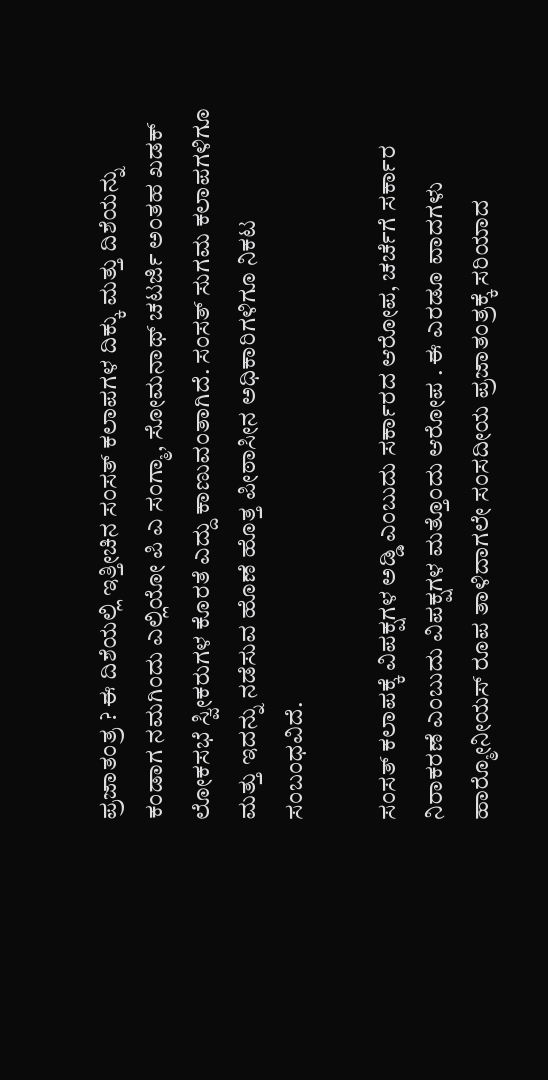ಪ್ರಜಾತಂತ್ರ ? ಈ ದಿಶೆಯಲ್ಲಿ ಇತ್ತೀಚಿನ ಸಂಸತ್ ಕಲಾಪಗಳ ದಿಕ್ಕು ಮತ್ತು ದಿಶೆಯನ್ನು ಕಂಡಾಗ ನಮಗಿಂದು ಎಲ್ಲಿಯೋ ಪಿ ಎ ಸಂಗ್ಮಾ, ಸೋಮನಾಥ್ ಚಟರ್ಜಿ ಅಂತಹ ಖಡಕ್ ಲೋಕಸಭೆ ಸ್ವೀಕರುಗಳ ಕೊರತೆ ಎದ್ದು ಕಾಣುವಂತಾಗಿದೆ. ಸಂಸತ್ ಸುಗಮ ಕಲಾಪಗಳಿಗೂ ಮತ್ತು ಇದನ್ನು ನಡೆಸುವ ಹೊಣೆ ಹೊತ್ತ ಪೀಠಾಸೀನ ಅಧಿಕಾರಿಗಳಿಗೂ ನಿಕಟ ಸಂಬಂಧವಿದೆ.

ಸಂಸತ್ ಕಲಾಪಕ್ಕೆ ವಿಪಕ್ಷಗಳ ಅಡ್ಡಿ ಎಂಬುದು ಸರ್ಕಾರದ ಆರೋಪ, ಚರ್ಚೆಗೆ ಸರ್ಕಾರ ನಿರಾಕರಣೆ ಎಂಬುದು ವಿಪಕ್ಷಗಳ ಮತ್ತೊಂದು ಆರೋಪ . ಈ ಎರಡೂ ವಾದಗಳು ಹಾರ್‍ಮೋನೀಯಸ್ ರೂಪ ತಾಳಿದಾಗಲೇ ಸಂಸದೀಯ ಪ್ರಜಾತಂತ್ರಕ್ಕೆ ಸರಿಯಾದ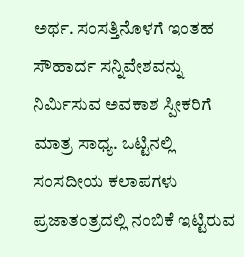ಅರ್ಥ. ಸಂಸತ್ತಿನೊಳಗೆ ಇಂತಹ ಸೌಹಾರ್ದ ಸನ್ನಿವೇಶವನ್ನು ನಿರ್ಮಿಸುವ ಅವಕಾಶ ಸ್ಪೀಕರಿಗೆ ಮಾತ್ರ ಸಾಧ್ಯ. ಒಟ್ಟಿನಲ್ಲಿ ಸಂಸದೀಯ ಕಲಾಪಗಳು ಪ್ರಜಾತಂತ್ರದಲ್ಲಿ ನಂಬಿಕೆ ಇಟ್ಟಿರುವ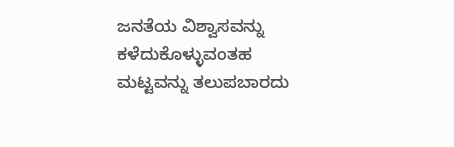ಜನತೆಯ ವಿಶ್ವಾಸವನ್ನು ಕಳೆದುಕೊಳ್ಳುವಂತಹ ಮಟ್ಟವನ್ನು ತಲುಪಬಾರದು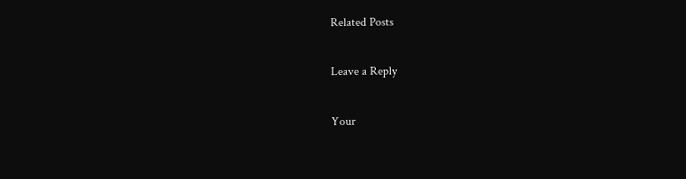Related Posts

Leave a Reply

Your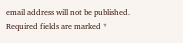email address will not be published. Required fields are marked *